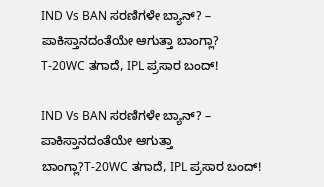IND Vs BAN ಸರಣಿಗಳೇ ಬ್ಯಾನ್? – ಪಾಕಿಸ್ತಾನದಂತೆಯೇ ಆಗುತ್ತಾ ಬಾಂಗ್ಲಾ?
T-20WC ತಗಾದೆ, IPL ಪ್ರಸಾರ ಬಂದ್!

IND Vs BAN ಸರಣಿಗಳೇ ಬ್ಯಾನ್? – ಪಾಕಿಸ್ತಾನದಂತೆಯೇ ಆಗುತ್ತಾ ಬಾಂಗ್ಲಾ?T-20WC ತಗಾದೆ, IPL ಪ್ರಸಾರ ಬಂದ್!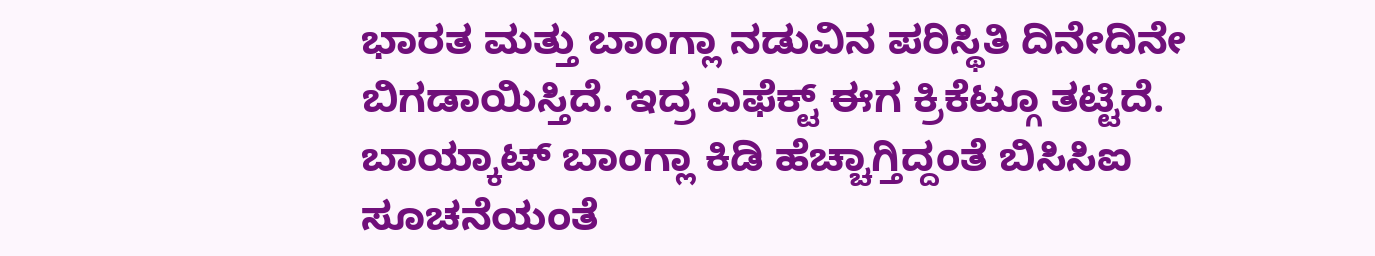ಭಾರತ ಮತ್ತು ಬಾಂಗ್ಲಾ ನಡುವಿನ ಪರಿಸ್ಥಿತಿ ದಿನೇದಿನೇ ಬಿಗಡಾಯಿಸ್ತಿದೆ. ಇದ್ರ ಎಫೆಕ್ಟ್ ಈಗ ಕ್ರಿಕೆಟ್ಗೂ ತಟ್ಟಿದೆ. ಬಾಯ್ಕಾಟ್ ಬಾಂಗ್ಲಾ ಕಿಡಿ ಹೆಚ್ಚಾಗ್ತಿದ್ದಂತೆ ಬಿಸಿಸಿಐ ಸೂಚನೆಯಂತೆ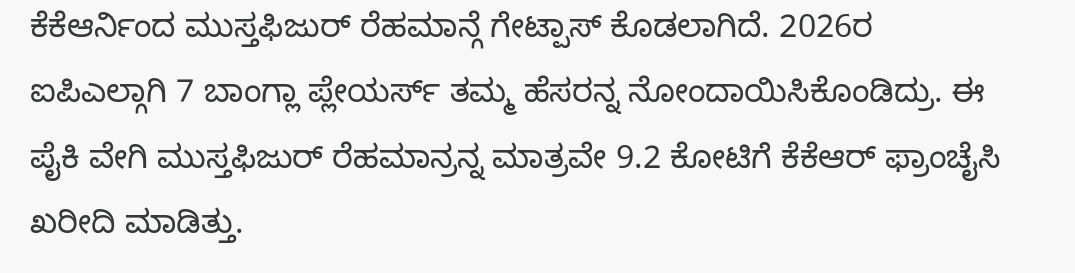ಕೆಕೆಆರ್ನಿಂದ ಮುಸ್ತಫಿಜುರ್ ರೆಹಮಾನ್ಗೆ ಗೇಟ್ಪಾಸ್ ಕೊಡಲಾಗಿದೆ. 2026ರ ಐಪಿಎಲ್ಗಾಗಿ 7 ಬಾಂಗ್ಲಾ ಪ್ಲೇಯರ್ಸ್ ತಮ್ಮ ಹೆಸರನ್ನ ನೋಂದಾಯಿಸಿಕೊಂಡಿದ್ರು. ಈ ಪೈಕಿ ವೇಗಿ ಮುಸ್ತಫಿಜುರ್ ರೆಹಮಾನ್ರನ್ನ ಮಾತ್ರವೇ 9.2 ಕೋಟಿಗೆ ಕೆಕೆಆರ್ ಫ್ರಾಂಚೈಸಿ ಖರೀದಿ ಮಾಡಿತ್ತು.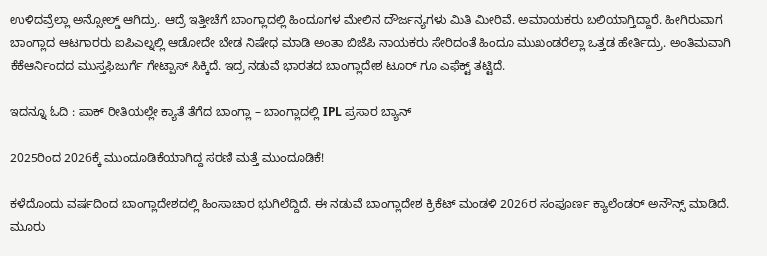ಉಳಿದವ್ರೆಲ್ಲಾ ಅನ್ಸೋಲ್ಡ್ ಆಗಿದ್ರು. ಆದ್ರೆ ಇತ್ತೀಚೆಗೆ ಬಾಂಗ್ಲಾದಲ್ಲಿ ಹಿಂದೂಗಳ ಮೇಲಿನ ದೌರ್ಜನ್ಯಗಳು ಮಿತಿ ಮೀರಿವೆ. ಅಮಾಯಕರು ಬಲಿಯಾಗ್ತಿದ್ದಾರೆ. ಹೀಗಿರುವಾಗ ಬಾಂಗ್ಲಾದ ಆಟಗಾರರು ಐಪಿಎಲ್ನಲ್ಲಿ ಆಡೋದೇ ಬೇಡ ನಿಷೇಧ ಮಾಡಿ ಅಂತಾ ಬಿಜೆಪಿ ನಾಯಕರು ಸೇರಿದಂತೆ ಹಿಂದೂ ಮುಖಂಡರೆಲ್ಲಾ ಒತ್ತಡ ಹೇರ್ತಿದ್ರು. ಅಂತಿಮವಾಗಿ ಕೆಕೆಆರ್ನಿಂದದ ಮುಸ್ತಫಿಜುರ್ಗೆ ಗೇಟ್ಪಾಸ್ ಸಿಕ್ಕಿದೆ. ಇದ್ರ ನಡುವೆ ಭಾರತದ ಬಾಂಗ್ಲಾದೇಶ ಟೂರ್ ಗೂ ಎಫೆಕ್ಟ್ ತಟ್ಟಿದೆ.

ಇದನ್ನೂ ಓದಿ : ಪಾಕ್‌ ರೀತಿಯಲ್ಲೇ ಕ್ಯಾತೆ ತೆಗೆದ ಬಾಂಗ್ಲಾ – ಬಾಂಗ್ಲಾದಲ್ಲಿ IPL ಪ್ರಸಾರ ಬ್ಯಾನ್

2025ರಿಂದ 2026ಕ್ಕೆ ಮುಂದೂಡಿಕೆಯಾಗಿದ್ದ ಸರಣಿ ಮತ್ತೆ ಮುಂದೂಡಿಕೆ!

ಕಳೆದೊಂದು ವರ್ಷದಿಂದ ಬಾಂಗ್ಲಾದೇಶದಲ್ಲಿ ಹಿಂಸಾಚಾರ ಭುಗಿಲೆದ್ದಿದೆ. ಈ ನಡುವೆ ಬಾಂಗ್ಲಾದೇಶ ಕ್ರಿಕೆಟ್ ಮಂಡಳಿ 2026ರ ಸಂಪೂರ್ಣ ಕ್ಯಾಲೆಂಡರ್ ಅನೌನ್ಸ್ ಮಾಡಿದೆ. ಮೂರು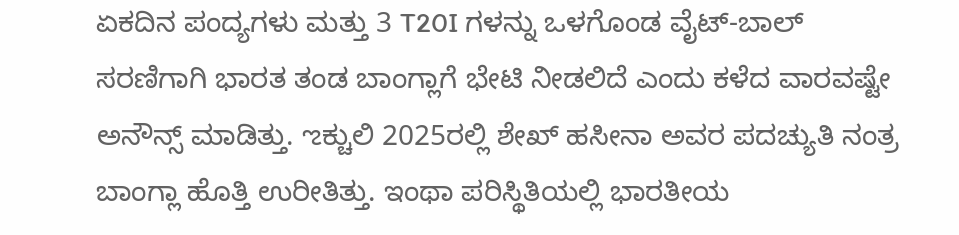ಏಕದಿನ ಪಂದ್ಯಗಳು ಮತ್ತು 3 T20I ಗಳನ್ನು ಒಳಗೊಂಡ ವೈಟ್-ಬಾಲ್ ಸರಣಿಗಾಗಿ ಭಾರತ ತಂಡ ಬಾಂಗ್ಲಾಗೆ ಭೇಟಿ ನೀಡಲಿದೆ ಎಂದು ಕಳೆದ ವಾರವಷ್ಟೇ ಅನೌನ್ಸ್ ಮಾಡಿತ್ತು. ಌಕ್ಚುಲಿ 2025ರಲ್ಲಿ ಶೇಖ್ ಹಸೀನಾ ಅವರ ಪದಚ್ಯುತಿ ನಂತ್ರ ಬಾಂಗ್ಲಾ ಹೊತ್ತಿ ಉರೀತಿತ್ತು. ಇಂಥಾ ಪರಿಸ್ಥಿತಿಯಲ್ಲಿ ಭಾರತೀಯ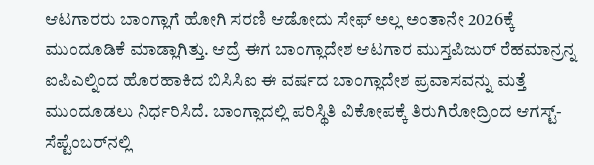ಆಟಗಾರರು ಬಾಂಗ್ಲಾಗೆ ಹೋಗಿ ಸರಣಿ ಆಡೋದು ಸೇಫ್ ಅಲ್ಲ ಅಂತಾನೇ 2026ಕ್ಕೆ ಮುಂದೂಡಿಕೆ ಮಾಡ್ಲಾಗಿತ್ತು. ಆದ್ರೆ ಈಗ ಬಾಂಗ್ಲಾದೇಶ ಆಟಗಾರ ಮುಸ್ತಪಿಜುರ್ ರೆಹಮಾನ್ರನ್ನ ಐಪಿಎಲ್ನಿಂದ ಹೊರಹಾಕಿದ ಬಿಸಿಸಿಐ ಈ ವರ್ಷದ ಬಾಂಗ್ಲಾದೇಶ ಪ್ರವಾಸವನ್ನು ಮತ್ತೆ ಮುಂದೂಡಲು ನಿರ್ಧರಿಸಿದೆ. ಬಾಂಗ್ಲಾದಲ್ಲಿ ಪರಿಸ್ಥಿತಿ ವಿಕೋಪಕ್ಕೆ ತಿರುಗಿರೋದ್ರಿಂದ ಆಗಸ್ಟ್-ಸೆಪ್ಟೆಂಬರ್‌ನಲ್ಲಿ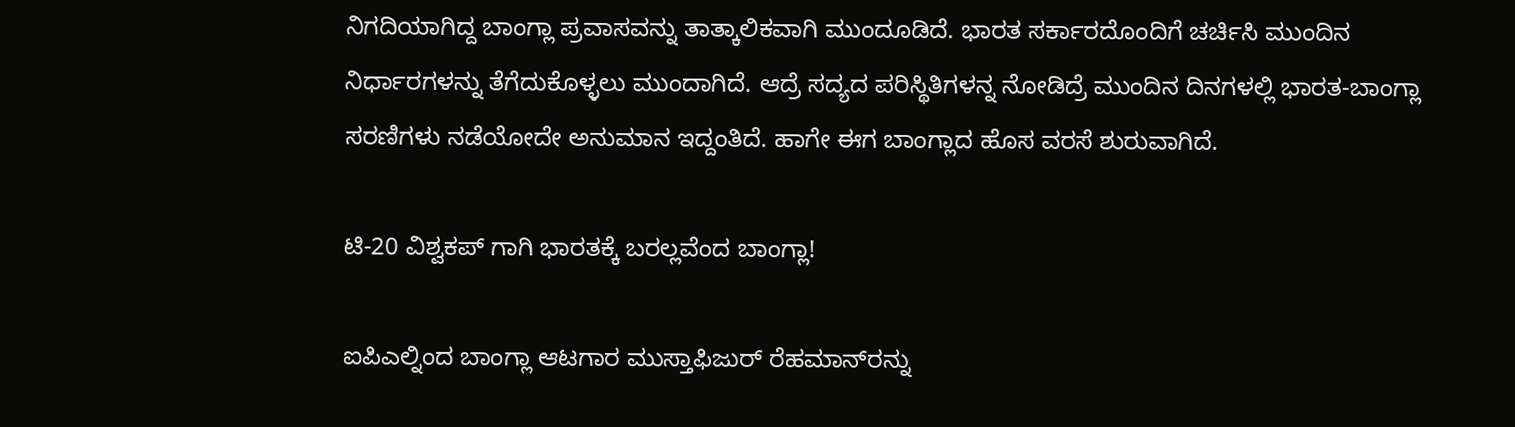ನಿಗದಿಯಾಗಿದ್ದ ಬಾಂಗ್ಲಾ ಪ್ರವಾಸವನ್ನು ತಾತ್ಕಾಲಿಕವಾಗಿ ಮುಂದೂಡಿದೆ. ಭಾರತ ಸರ್ಕಾರದೊಂದಿಗೆ ಚರ್ಚಿಸಿ ಮುಂದಿನ ನಿರ್ಧಾರಗಳನ್ನು ತೆಗೆದುಕೊಳ್ಳಲು ಮುಂದಾಗಿದೆ. ಆದ್ರೆ ಸದ್ಯದ ಪರಿಸ್ಥಿತಿಗಳನ್ನ ನೋಡಿದ್ರೆ ಮುಂದಿನ ದಿನಗಳಲ್ಲಿ ಭಾರತ-ಬಾಂಗ್ಲಾ ಸರಣಿಗಳು ನಡೆಯೋದೇ ಅನುಮಾನ ಇದ್ದಂತಿದೆ. ಹಾಗೇ ಈಗ ಬಾಂಗ್ಲಾದ ಹೊಸ ವರಸೆ ಶುರುವಾಗಿದೆ.

ಟಿ-20 ವಿಶ್ವಕಪ್ ಗಾಗಿ ಭಾರತಕ್ಕೆ ಬರಲ್ಲವೆಂದ ಬಾಂಗ್ಲಾ!

ಐಪಿಎಲ್ನಿಂದ ಬಾಂಗ್ಲಾ ಆಟಗಾರ ಮುಸ್ತಾಫಿಜುರ್ ರೆಹಮಾನ್‌ರನ್ನು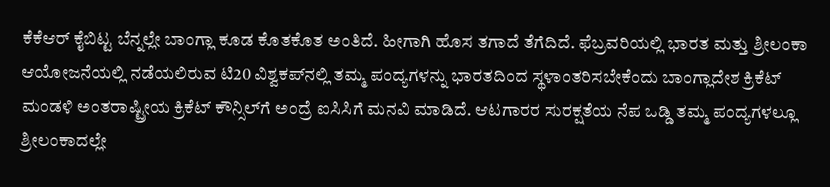ಕೆಕೆಆರ್ ಕೈಬಿಟ್ಟ ಬೆನ್ನಲ್ಲೇ ಬಾಂಗ್ಲಾ ಕೂಡ ಕೊತಕೊತ ಅಂತಿದೆ. ಹೀಗಾಗಿ ಹೊಸ ತಗಾದೆ ತೆಗೆದಿದೆ. ಫೆಬ್ರವರಿಯಲ್ಲಿ ಭಾರತ ಮತ್ತು ಶ್ರೀಲಂಕಾ ಆಯೋಜನೆಯಲ್ಲಿ ನಡೆಯಲಿರುವ ಟಿ20 ವಿಶ್ವಕಪ್‌ನಲ್ಲಿ ತಮ್ಮ ಪಂದ್ಯಗಳನ್ನು ಭಾರತದಿಂದ ಸ್ಥಳಾಂತರಿಸಬೇಕೆಂದು ಬಾಂಗ್ಲಾದೇಶ ಕ್ರಿಕೆಟ್ ಮಂಡಳಿ ಅಂತರಾಷ್ಟ್ರೀಯ ಕ್ರಿಕೆಟ್ ಕೌನ್ಸಿಲ್‌ಗೆ ಅಂದ್ರೆ ಐಸಿಸಿಗೆ ಮನವಿ ಮಾಡಿದೆ. ಆಟಗಾರರ ಸುರಕ್ಷತೆಯ ನೆಪ ಒಡ್ಡಿ ತಮ್ಮ ಪಂದ್ಯಗಳಲ್ಲೂ ಶ್ರೀಲಂಕಾದಲ್ಲೇ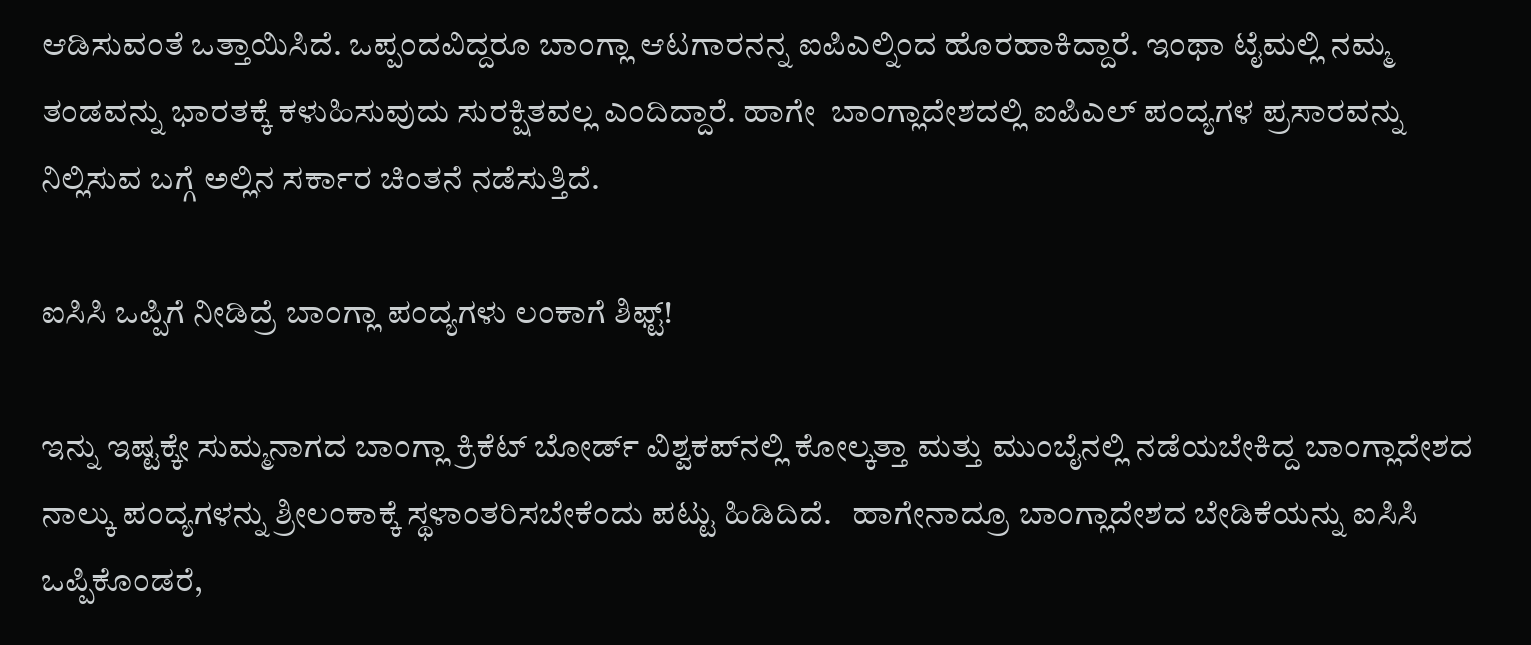ಆಡಿಸುವಂತೆ ಒತ್ತಾಯಿಸಿದೆ. ಒಪ್ಪಂದವಿದ್ದರೂ ಬಾಂಗ್ಲಾ ಆಟಗಾರನನ್ನ ಐಪಿಎಲ್ನಿಂದ ಹೊರಹಾಕಿದ್ದಾರೆ. ಇಂಥಾ ಟೈಮಲ್ಲಿ ನಮ್ಮ ತಂಡವನ್ನು ಭಾರತಕ್ಕೆ ಕಳುಹಿಸುವುದು ಸುರಕ್ಷಿತವಲ್ಲ ಎಂದಿದ್ದಾರೆ. ಹಾಗೇ  ಬಾಂಗ್ಲಾದೇಶದಲ್ಲಿ ಐಪಿಎಲ್ ಪಂದ್ಯಗಳ ಪ್ರಸಾರವನ್ನು ನಿಲ್ಲಿಸುವ ಬಗ್ಗೆ ಅಲ್ಲಿನ ಸರ್ಕಾರ ಚಿಂತನೆ ನಡೆಸುತ್ತಿದೆ.

ಐಸಿಸಿ ಒಪ್ಪಿಗೆ ನೀಡಿದ್ರೆ ಬಾಂಗ್ಲಾ ಪಂದ್ಯಗಳು ಲಂಕಾಗೆ ಶಿಫ್ಟ್!

ಇನ್ನು ಇಷ್ಟಕ್ಕೇ ಸುಮ್ಮನಾಗದ ಬಾಂಗ್ಲಾ ಕ್ರಿಕೆಟ್ ಬೋರ್ಡ್ ವಿಶ್ವಕಪ್‌ನಲ್ಲಿ ಕೋಲ್ಕತ್ತಾ ಮತ್ತು ಮುಂಬೈನಲ್ಲಿ ನಡೆಯಬೇಕಿದ್ದ ಬಾಂಗ್ಲಾದೇಶದ ನಾಲ್ಕು ಪಂದ್ಯಗಳನ್ನು ಶ್ರೀಲಂಕಾಕ್ಕೆ ಸ್ಥಳಾಂತರಿಸಬೇಕೆಂದು ಪಟ್ಟು ಹಿಡಿದಿದೆ.   ಹಾಗೇನಾದ್ರೂ ಬಾಂಗ್ಲಾದೇಶದ ಬೇಡಿಕೆಯನ್ನು ಐಸಿಸಿ ಒಪ್ಪಿಕೊಂಡರೆ,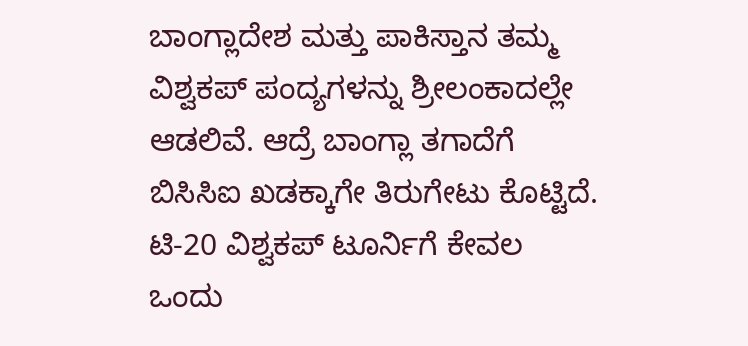ಬಾಂಗ್ಲಾದೇಶ ಮತ್ತು ಪಾಕಿಸ್ತಾನ ತಮ್ಮ ವಿಶ್ವಕಪ್ ಪಂದ್ಯಗಳನ್ನು ಶ್ರೀಲಂಕಾದಲ್ಲೇ ಆಡಲಿವೆ. ಆದ್ರೆ ಬಾಂಗ್ಲಾ ತಗಾದೆಗೆ ಬಿಸಿಸಿಐ ಖಡಕ್ಕಾಗೇ ತಿರುಗೇಟು ಕೊಟ್ಟಿದೆ. ಟಿ-20 ವಿಶ್ವಕಪ್ ಟೂರ್ನಿಗೆ ಕೇವಲ ಒಂದು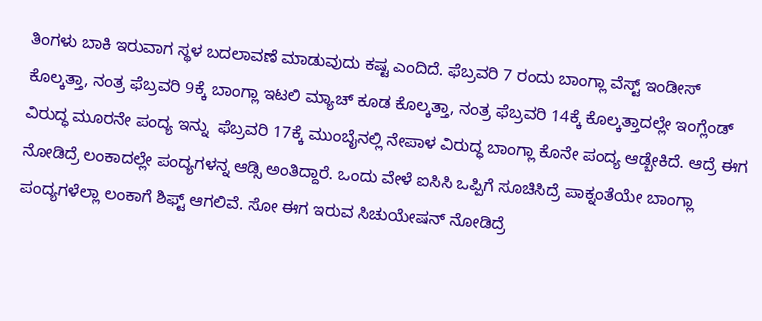ತಿಂಗಳು ಬಾಕಿ ಇರುವಾಗ ಸ್ಥಳ ಬದಲಾವಣೆ ಮಾಡುವುದು ಕಷ್ಟ ಎಂದಿದೆ. ಫೆಬ್ರವರಿ 7 ರಂದು ಬಾಂಗ್ಲಾ ವೆಸ್ಟ್ ಇಂಡೀಸ್ ಕೊಲ್ಕತ್ತಾ, ನಂತ್ರ ಫೆಬ್ರವರಿ 9ಕ್ಕೆ ಬಾಂಗ್ಲಾ ಇಟಲಿ ಮ್ಯಾಚ್ ಕೂಡ ಕೊಲ್ಕತ್ತಾ, ನಂತ್ರ ಫೆಬ್ರವರಿ 14ಕ್ಕೆ ಕೊಲ್ಕತ್ತಾದಲ್ಲೇ ಇಂಗ್ಲೆಂಡ್ ವಿರುದ್ಧ ಮೂರನೇ ಪಂದ್ಯ ಇನ್ನು  ಫೆಬ್ರವರಿ 17ಕ್ಕೆ ಮುಂಬೈನಲ್ಲಿ ನೇಪಾಳ ವಿರುದ್ಧ ಬಾಂಗ್ಲಾ ಕೊನೇ ಪಂದ್ಯ ಆಡ್ಬೇಕಿದೆ. ಆದ್ರೆ ಈಗ ನೋಡಿದ್ರೆ ಲಂಕಾದಲ್ಲೇ ಪಂದ್ಯಗಳನ್ನ ಆಡ್ಸಿ ಅಂತಿದ್ದಾರೆ. ಒಂದು ವೇಳೆ ಐಸಿಸಿ ಒಪ್ಪಿಗೆ ಸೂಚಿಸಿದ್ರೆ ಪಾಕ್ನಂತೆಯೇ ಬಾಂಗ್ಲಾ ಪಂದ್ಯಗಳೆಲ್ಲಾ ಲಂಕಾಗೆ ಶಿಫ್ಟ್ ಆಗಲಿವೆ. ಸೋ ಈಗ ಇರುವ ಸಿಚುಯೇಷನ್ ನೋಡಿದ್ರೆ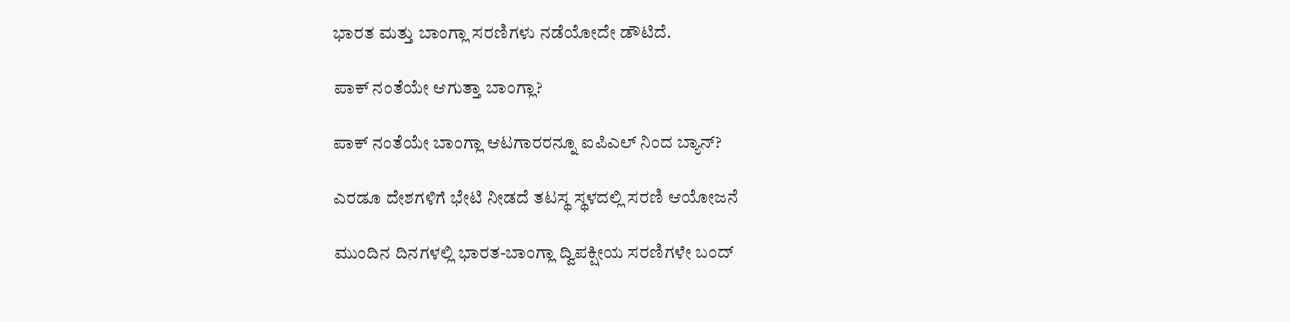ಭಾರತ ಮತ್ತು ಬಾಂಗ್ಲಾ ಸರಣಿಗಳು ನಡೆಯೋದೇ ಡೌಟಿದೆ.

ಪಾಕ್ ನಂತೆಯೇ ಆಗುತ್ತಾ ಬಾಂಗ್ಲಾ?

ಪಾಕ್ ನಂತೆಯೇ ಬಾಂಗ್ಲಾ ಆಟಗಾರರನ್ನೂ ಐಪಿಎಲ್ ನಿಂದ ಬ್ಯಾನ್?

ಎರಡೂ ದೇಶಗಳಿಗೆ ಭೇಟಿ ನೀಡದೆ ತಟಸ್ಥ ಸ್ಥಳದಲ್ಲಿ ಸರಣಿ ಆಯೋಜನೆ

ಮುಂದಿನ ದಿನಗಳಲ್ಲಿ ಭಾರತ-ಬಾಂಗ್ಲಾ ದ್ವಿಪಕ್ಷೀಯ ಸರಣಿಗಳೇ ಬಂದ್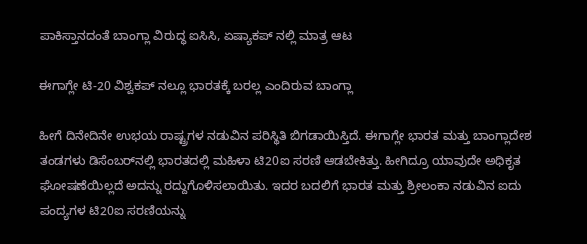ಪಾಕಿಸ್ತಾನದಂತೆ ಬಾಂಗ್ಲಾ ವಿರುದ್ಧ ಐಸಿಸಿ, ಏಷ್ಯಾಕಪ್ ನಲ್ಲಿ ಮಾತ್ರ ಆಟ

ಈಗಾಗ್ಲೇ ಟಿ-20 ವಿಶ್ವಕಪ್ ನಲ್ಲೂ ಭಾರತಕ್ಕೆ ಬರಲ್ಲ ಎಂದಿರುವ ಬಾಂಗ್ಲಾ

ಹೀಗೆ ದಿನೇದಿನೇ ಉಭಯ ರಾಷ್ಟ್ರಗಳ ನಡುವಿನ ಪರಿಸ್ಥಿತಿ ಬಿಗಡಾಯಿಸ್ತಿದೆ. ಈಗಾಗ್ಲೇ ಭಾರತ ಮತ್ತು ಬಾಂಗ್ಲಾದೇಶ ತಂಡಗಳು ಡಿಸೆಂಬರ್‌ನಲ್ಲಿ ಭಾರತದಲ್ಲಿ ಮಹಿಳಾ ಟಿ20ಐ ಸರಣಿ ಆಡಬೇಕಿತ್ತು. ಹೀಗಿದ್ರೂ ಯಾವುದೇ ಅಧಿಕೃತ ಘೋಷಣೆಯಿಲ್ಲದೆ ಅದನ್ನು ರದ್ದುಗೊಳಿಸಲಾಯಿತು. ಇದರ ಬದಲಿಗೆ ಭಾರತ ಮತ್ತು ಶ್ರೀಲಂಕಾ ನಡುವಿನ ಐದು ಪಂದ್ಯಗಳ ಟಿ20ಐ ಸರಣಿಯನ್ನು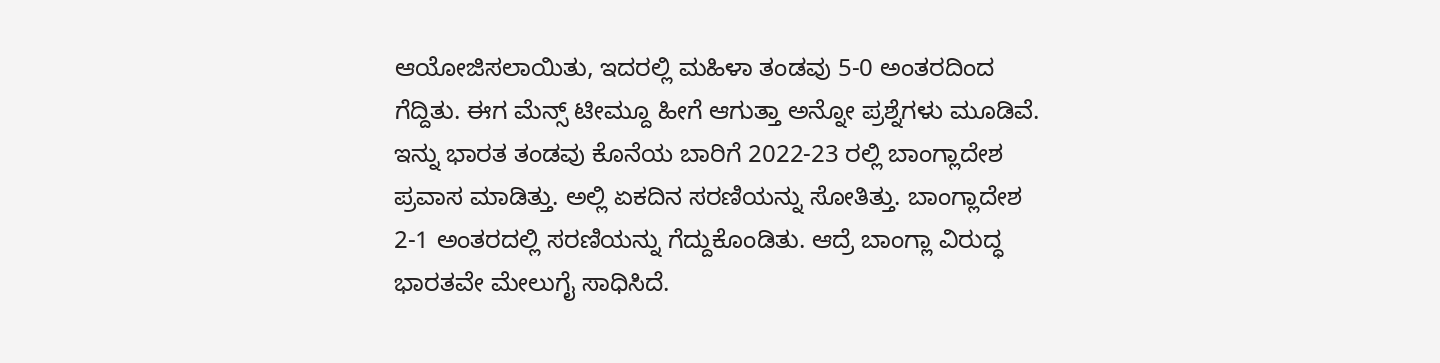ಆಯೋಜಿಸಲಾಯಿತು, ಇದರಲ್ಲಿ ಮಹಿಳಾ ತಂಡವು 5-0 ಅಂತರದಿಂದ ಗೆದ್ದಿತು. ಈಗ ಮೆನ್ಸ್ ಟೀಮ್ದೂ ಹೀಗೆ ಆಗುತ್ತಾ ಅನ್ನೋ ಪ್ರಶ್ನೆಗಳು ಮೂಡಿವೆ. ಇನ್ನು ಭಾರತ ತಂಡವು ಕೊನೆಯ ಬಾರಿಗೆ 2022-23 ರಲ್ಲಿ ಬಾಂಗ್ಲಾದೇಶ ಪ್ರವಾಸ ಮಾಡಿತ್ತು. ಅಲ್ಲಿ ಏಕದಿನ ಸರಣಿಯನ್ನು ಸೋತಿತ್ತು. ಬಾಂಗ್ಲಾದೇಶ 2-1 ಅಂತರದಲ್ಲಿ ಸರಣಿಯನ್ನು ಗೆದ್ದುಕೊಂಡಿತು. ಆದ್ರೆ ಬಾಂಗ್ಲಾ ವಿರುದ್ಧ ಭಾರತವೇ ಮೇಲುಗೈ ಸಾಧಿಸಿದೆ.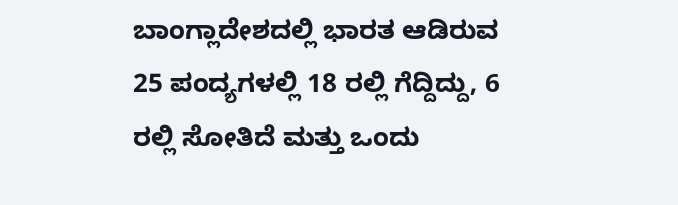ಬಾಂಗ್ಲಾದೇಶದಲ್ಲಿ ಭಾರತ ಆಡಿರುವ 25 ಪಂದ್ಯಗಳಲ್ಲಿ 18 ರಲ್ಲಿ ಗೆದ್ದಿದ್ದು, 6 ರಲ್ಲಿ ಸೋತಿದೆ ಮತ್ತು ಒಂದು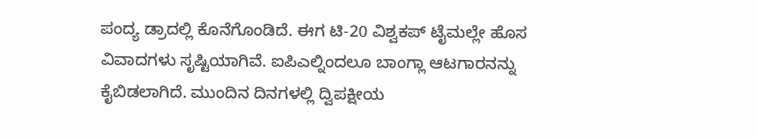ಪಂದ್ಯ ಡ್ರಾದಲ್ಲಿ ಕೊನೆಗೊಂಡಿದೆ. ಈಗ ಟಿ-20 ವಿಶ್ವಕಪ್ ಟೈಮಲ್ಲೇ ಹೊಸ ವಿವಾದಗಳು ಸೃಷ್ಟಿಯಾಗಿವೆ. ಐಪಿಎಲ್ನಿಂದಲೂ ಬಾಂಗ್ಲಾ ಆಟಗಾರನನ್ನು ಕೈಬಿಡಲಾಗಿದೆ. ಮುಂದಿನ ದಿನಗಳಲ್ಲಿ ದ್ವಿಪಕ್ಷೀಯ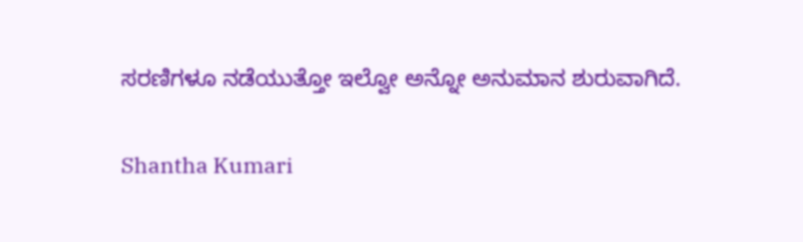ಸರಣಿಗಳೂ ನಡೆಯುತ್ತೋ ಇಲ್ವೋ ಅನ್ನೋ ಅನುಮಾನ ಶುರುವಾಗಿದೆ.

Shantha Kumari